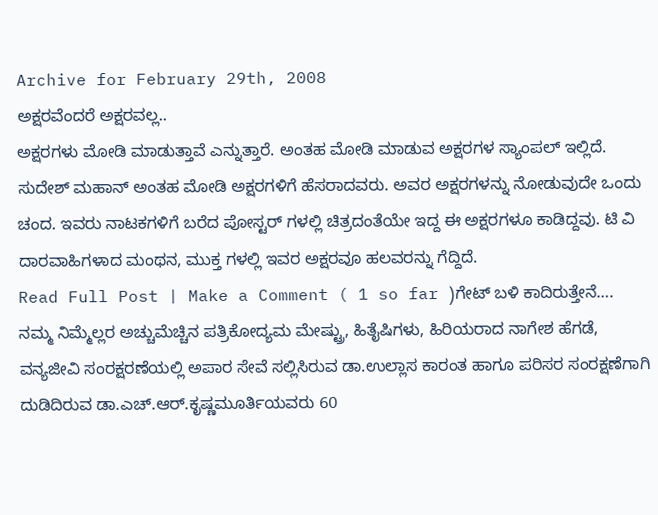Archive for February 29th, 2008
ಅಕ್ಷರವೆಂದರೆ ಅಕ್ಷರವಲ್ಲ..
ಅಕ್ಷರಗಳು ಮೋಡಿ ಮಾಡುತ್ತಾವೆ ಎನ್ನುತ್ತಾರೆ. ಅಂತಹ ಮೋಡಿ ಮಾಡುವ ಅಕ್ಷರಗಳ ಸ್ಯಾಂಪಲ್ ಇಲ್ಲಿದೆ. ಸುದೇಶ್ ಮಹಾನ್ ಅಂತಹ ಮೋಡಿ ಅಕ್ಷರಗಳಿಗೆ ಹೆಸರಾದವರು. ಅವರ ಅಕ್ಷರಗಳನ್ನು ನೋಡುವುದೇ ಒಂದು ಚಂದ. ಇವರು ನಾಟಕಗಳಿಗೆ ಬರೆದ ಪೋಸ್ಟರ್ ಗಳಲ್ಲಿ ಚಿತ್ರದಂತೆಯೇ ಇದ್ದ ಈ ಅಕ್ಷರಗಳೂ ಕಾಡಿದ್ದವು. ಟಿ ವಿ ದಾರವಾಹಿಗಳಾದ ಮಂಥನ, ಮುಕ್ತ ಗಳಲ್ಲಿ ಇವರ ಅಕ್ಷರವೂ ಹಲವರನ್ನು ಗೆದ್ದಿದೆ.
Read Full Post | Make a Comment ( 1 so far )ಗೇಟ್ ಬಳಿ ಕಾದಿರುತ್ತೇನೆ….
ನಮ್ಮ ನಿಮ್ಮೆಲ್ಲರ ಅಚ್ಚುಮೆಚ್ಚಿನ ಪತ್ರಿಕೋದ್ಯಮ ಮೇಷ್ಟ್ರು, ಹಿತೈಷಿಗಳು, ಹಿರಿಯರಾದ ನಾಗೇಶ ಹೆಗಡೆ, ವನ್ಯಜೀವಿ ಸಂರಕ್ಷರಣೆಯಲ್ಲಿ ಅಪಾರ ಸೇವೆ ಸಲ್ಲಿಸಿರುವ ಡಾ.ಉಲ್ಲಾಸ ಕಾರಂತ ಹಾಗೂ ಪರಿಸರ ಸಂರಕ್ಷಣೆಗಾಗಿ ದುಡಿದಿರುವ ಡಾ.ಎಚ್.ಆರ್.ಕೃಷ್ಣಮೂರ್ತಿಯವರು 60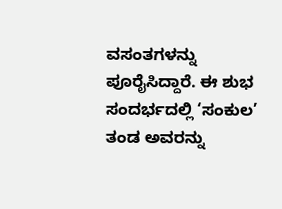ವಸಂತಗಳನ್ನು ಪೂರೈಸಿದ್ದಾರೆ. ಈ ಶುಭ ಸಂದರ್ಭದಲ್ಲಿ ‘ಸಂಕುಲ’ ತಂಡ ಅವರನ್ನು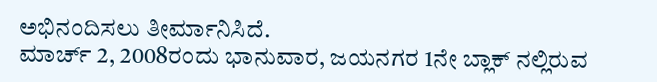ಅಭಿನಂದಿಸಲು ತೀರ್ಮಾನಿಸಿದೆ.
ಮಾರ್ಚ್ 2, 2008ರಂದು ಭಾನುವಾರ, ಜಯನಗರ 1ನೇ ಬ್ಲಾಕ್ ನಲ್ಲಿರುವ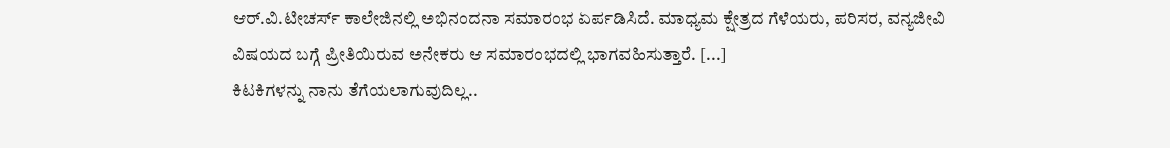ಆರ್.ವಿ.ಟೀಚರ್ಸ್ ಕಾಲೇಜಿನಲ್ಲಿ ಅಭಿನಂದನಾ ಸಮಾರಂಭ ಏರ್ಪಡಿಸಿದೆ. ಮಾಧ್ಯಮ ಕ್ಷೇತ್ರದ ಗೆಳೆಯರು, ಪರಿಸರ, ವನ್ಯಜೀವಿ ವಿಷಯದ ಬಗ್ಗೆ ಪ್ರೀತಿಯಿರುವ ಅನೇಕರು ಆ ಸಮಾರಂಭದಲ್ಲಿ ಭಾಗವಹಿಸುತ್ತಾರೆ. [...]
ಕಿಟಕಿಗಳನ್ನು ನಾನು ತೆಗೆಯಲಾಗುವುದಿಲ್ಲ..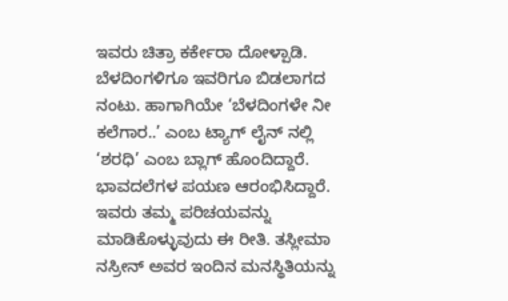ಇವರು ಚಿತ್ರಾ ಕರ್ಕೇರಾ ದೋಳ್ಪಾಡಿ. ಬೆಳದಿಂಗಳಿಗೂ ಇವರಿಗೂ ಬಿಡಲಾಗದ ನಂಟು. ಹಾಗಾಗಿಯೇ ‘ಬೆಳದಿಂಗಳೇ ನೀ ಕಲೆಗಾರ..’ ಎಂಬ ಟ್ಯಾಗ್ ಲೈನ್ ನಲ್ಲಿ ‘ಶರಧಿ’ ಎಂಬ ಬ್ಲಾಗ್ ಹೊಂದಿದ್ದಾರೆ. ಭಾವದಲೆಗಳ ಪಯಣ ಆರಂಭಿಸಿದ್ದಾರೆ. ಇವರು ತಮ್ಮ ಪರಿಚಯವನ್ನು ಮಾಡಿಕೊಳ್ಳುವುದು ಈ ರೀತಿ. ತಸ್ಲೀಮಾ ನಸ್ರೀನ್ ಅವರ ಇಂದಿನ ಮನಸ್ಥಿತಿಯನ್ನು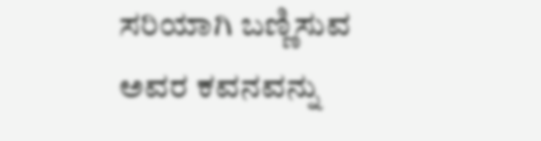ಸರಿಯಾಗಿ ಬಣ್ಣಿಸುವ ಅವರ ಕವನವನ್ನು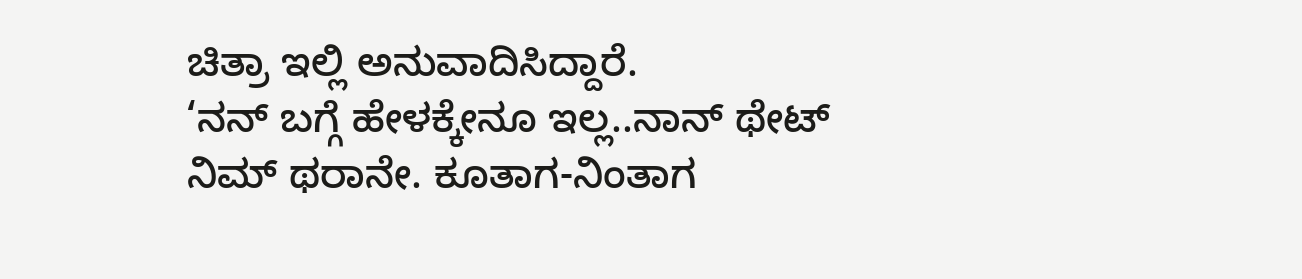ಚಿತ್ರಾ ಇಲ್ಲಿ ಅನುವಾದಿಸಿದ್ದಾರೆ.
‘ನನ್ ಬಗ್ಗೆ ಹೇಳಕ್ಕೇನೂ ಇಲ್ಲ..ನಾನ್ ಥೇಟ್ ನಿಮ್ ಥರಾನೇ. ಕೂತಾಗ-ನಿಂತಾಗ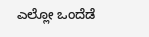ಎಲ್ಲೋ ಒಂದೆಡೆ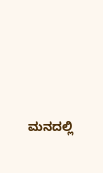ಮನದಲ್ಲಿ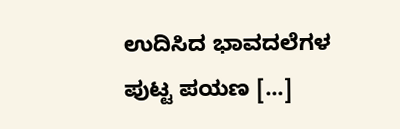ಉದಿಸಿದ ಭಾವದಲೆಗಳ ಪುಟ್ಟ ಪಯಣ [...]